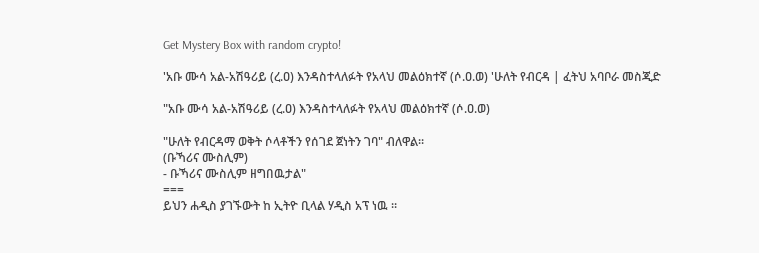Get Mystery Box with random crypto!

'አቡ ሙሳ አል-አሽዓሪይ (ረ.ዐ) እንዳስተላለፉት የአላህ መልዕክተኛ (ሶ.ዐ.ወ) 'ሁለት የብርዳ | ፈትህ አባቦራ መስጂድ

"አቡ ሙሳ አል-አሽዓሪይ (ረ.ዐ) እንዳስተላለፉት የአላህ መልዕክተኛ (ሶ.ዐ.ወ)

"ሁለት የብርዳማ ወቅት ሶላቶችን የሰገደ ጀነትን ገባ" ብለዋል።
(ቡኻሪና ሙስሊም)
- ቡኻሪና ሙስሊም ዘግበዉታል"
===
ይህን ሐዲስ ያገኙውት ከ ኢትዮ ቢላል ሃዲስ አፕ ነዉ ።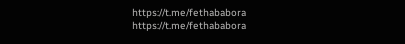https://t.me/fethababora
https://t.me/fethababora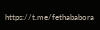https://t.me/fethababora